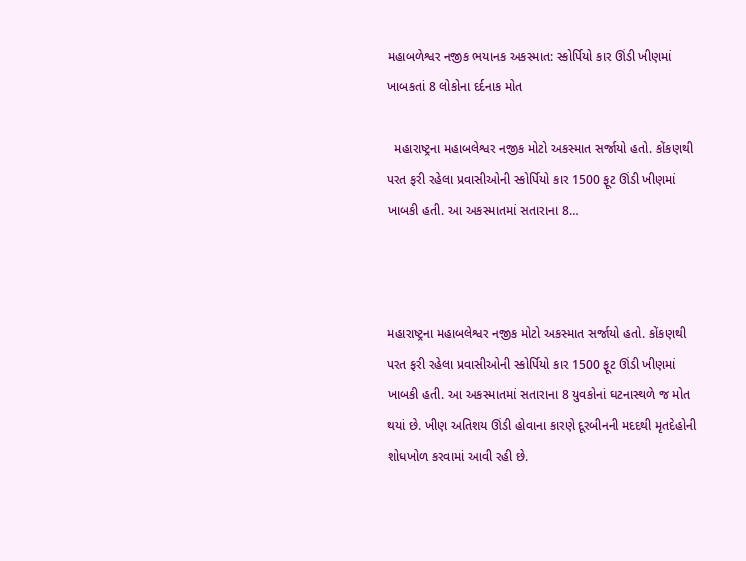મહાબળેશ્વર નજીક ભયાનક અકસ્માત: સ્કોર્પિયો કાર ઊંડી ખીણમાં ખાબકતાં 8 લોકોના દર્દનાક મોત

  મહારાષ્ટ્રના મહાબલેશ્વર નજીક મોટો અકસ્માત સર્જાયો હતો. કોંકણથી પરત ફરી રહેલા પ્રવાસીઓની સ્કોર્પિયો કાર 1500 ફૂટ ઊંડી ખીણમાં ખાબકી હતી. આ અકસ્માતમાં સતારાના 8…



મહારાષ્ટ્રના મહાબલેશ્વર નજીક મોટો અકસ્માત સર્જાયો હતો. કોંકણથી પરત ફરી રહેલા પ્રવાસીઓની સ્કોર્પિયો કાર 1500 ફૂટ ઊંડી ખીણમાં ખાબકી હતી. આ અકસ્માતમાં સતારાના 8 યુવકોનાં ઘટનાસ્થળે જ મોત થયાં છે. ખીણ અતિશય ઊંડી હોવાના કારણે દૂરબીનની મદદથી મૃતદેહોની શોધખોળ કરવામાં આવી રહી છે.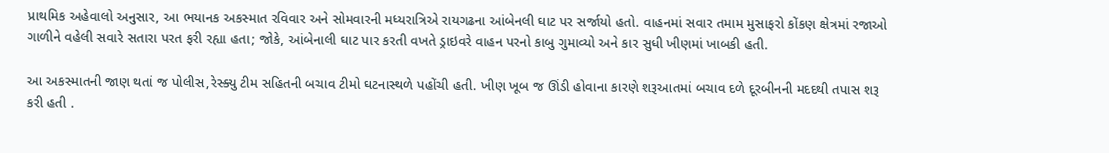પ્રાથમિક અહેવાલો અનુસાર, આ ભયાનક અકસ્માત રવિવાર અને સોમવારની મધ્યરાત્રિએ રાયગઢના આંબેનલી ઘાટ પર સર્જાયો હતો. વાહનમાં સવાર તમામ મુસાફરો કોંકણ ક્ષેત્રમાં રજાઓ ગાળીને વહેલી સવારે સતારા પરત ફરી રહ્યા હતા; જોકે, આંબેનાલી ઘાટ પાર કરતી વખતે ડ્રાઇવરે વાહન પરનો કાબુ ગુમાવ્યો અને કાર સુધી ખીણમાં ખાબકી હતી.

આ અકસ્માતની જાણ થતાં જ પોલીસ,રેસ્ક્યુ ટીમ સહિતની બચાવ ટીમો ઘટનાસ્થળે પહોંચી હતી. ખીણ ખૂબ જ ઊંડી હોવાના કારણે શરૂઆતમાં બચાવ દળે દૂરબીનની મદદથી તપાસ શરૂ કરી હતી .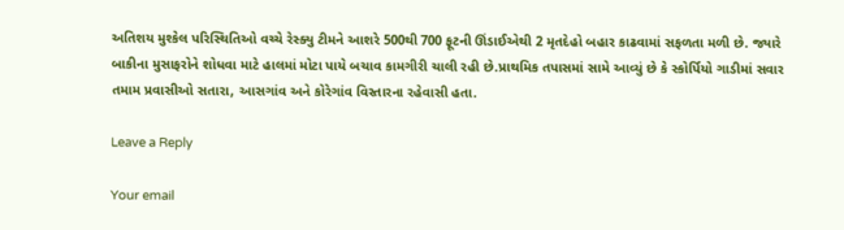અતિશય મુશ્કેલ પરિસ્થિતિઓ વચ્ચે રેસ્ક્યુ ટીમને આશરે 500થી 700 ફૂટની ઊંડાઈએથી 2 મૃતદેહો બહાર કાઢવામાં સફળતા મળી છે. જ્યારે બાકીના મુસાફરોને શોધવા માટે હાલમાં મોટા પાયે બચાવ કામગીરી ચાલી રહી છે.પ્રાથમિક તપાસમાં સામે આવ્યું છે કે સ્કોર્પિયો ગાડીમાં સવાર તમામ પ્રવાસીઓ સતારા, આસગાંવ અને કોરેગાંવ વિસ્તારના રહેવાસી હતા.

Leave a Reply

Your email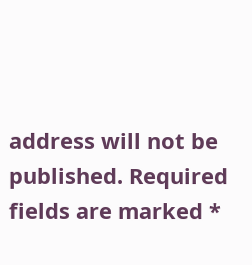address will not be published. Required fields are marked *